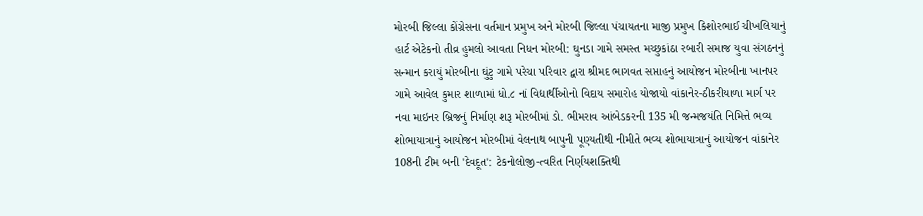મોરબી જિલ્લા કોંગ્રેસના વર્તમાન પ્રમુખ અને મોરબી જિલ્લા પંચાયતના માજી પ્રમુખ કિશોરભાઈ ચીખલિયાનું હાર્ટ એટેકનો તીવ્ર હુમલો આવતા નિધન મોરબી: ઘુનડા ગામે સમસ્ત મચ્છુકાંઠા રબારી સમાજ યુવા સંગઠનનું સન્માન કરાયું મોરબીના ઘુંટુ ગામે પરેચા પરિવાર દ્વારા શ્રીમદ ભાગવત સપ્તાહનું આયોજન મોરબીના ખાનપર ગામે આવેલ કુમાર શાળામાં ધો.૮ નાં વિદ્યાર્થીઓનો વિદાય સમારોહ યોજાયો વાંકાનેર-ઠીકરીયાળા માર્ગ પર નવા માઇનર બ્રિજનું નિર્માણ શરૂ મોરબીમાં ડો. ભીમરાવ આંબેડકરની 135 મી જન્મજયંતિ નિમિત્તે ભવ્ય શોભાયાત્રાનું આયોજન મોરબીમાં વેલનાથ બાપુની પૂણ્યતીથી નીમીતે ભવ્ય શોભાયાત્રાનું આયોજન વાંકાનેર 108ની ટીમ બની 'દેવદૂત': ટેકનોલોજી-ત્વરિત નિર્ણયશક્તિથી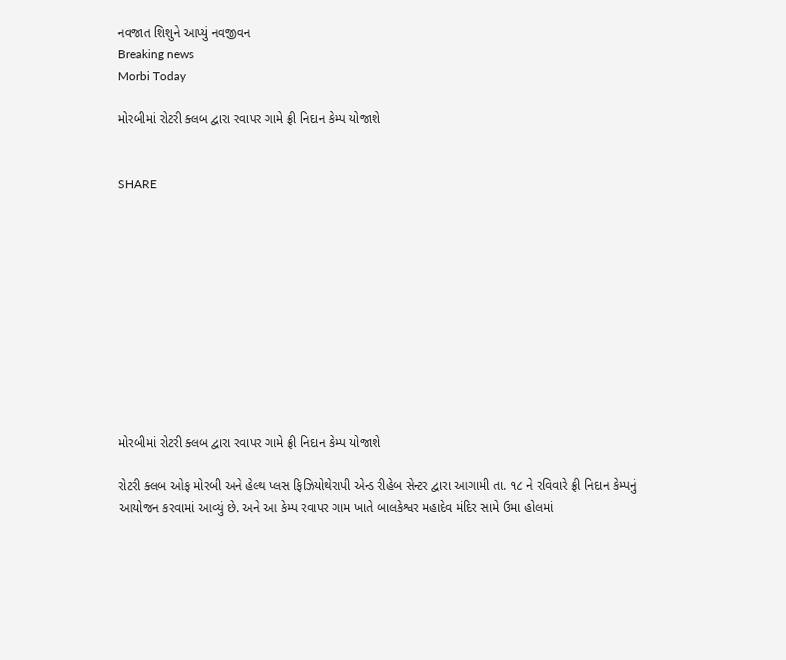નવજાત શિશુને આપ્યું નવજીવન
Breaking news
Morbi Today

મોરબીમાં રોટરી ક્લબ દ્વારા રવાપર ગામે ફ્રી નિદાન કેમ્પ યોજાશે


SHARE











મોરબીમાં રોટરી ક્લબ દ્વારા રવાપર ગામે ફ્રી નિદાન કેમ્પ યોજાશે

રોટરી ક્લબ ઓફ મોરબી અને હેલ્થ પ્લસ ફિઝિયોથેરાપી એન્ડ રીહેબ સેન્ટર દ્વારા આગામી તા. ૧૮ ને રવિવારે ફ્રી નિદાન કેમ્પનું આયોજન કરવામાં આવ્યું છે. અને આ કેમ્પ રવાપર ગામ ખાતે બાલકેશ્વર મહાદેવ મંદિર સામે ઉમા હોલમાં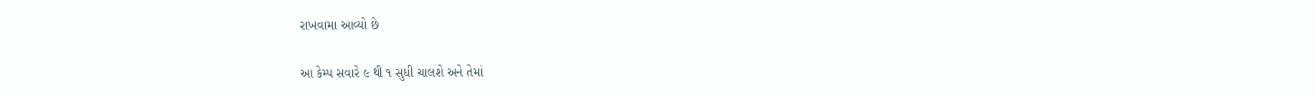રાખવામા આવ્યો છે

આ કેમ્પ સવારે ૯ થી ૧ સુધી ચાલશે અને તેમાં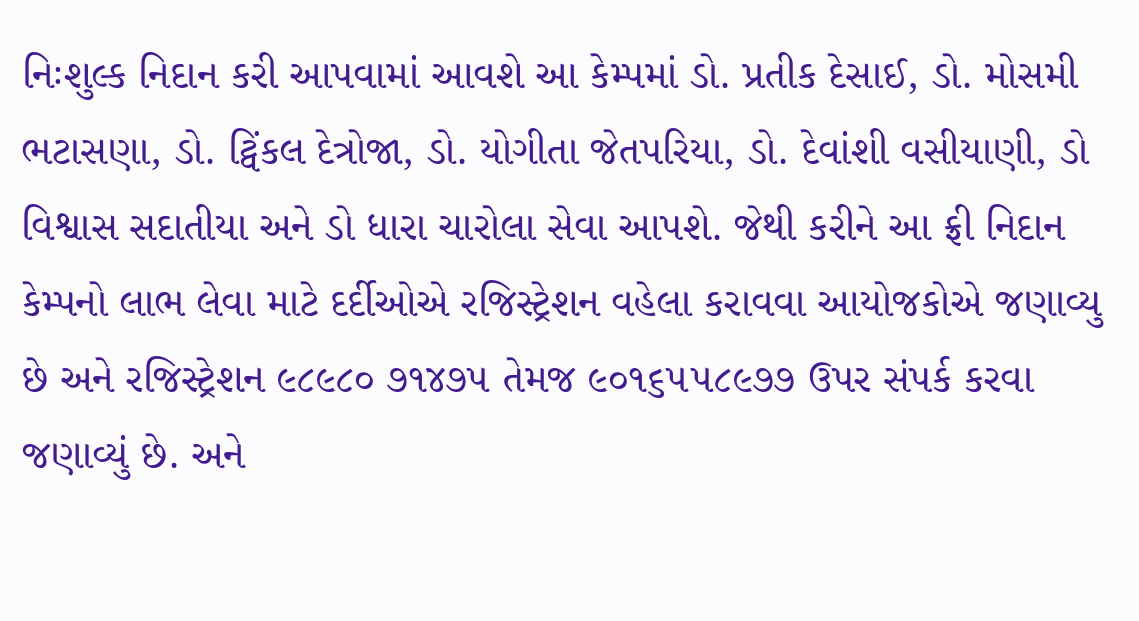નિઃશુલ્ક નિદાન કરી આપવામાં આવશે આ કેમ્પમાં ડો. પ્રતીક દેસાઈ, ડો. મોસમી ભટાસણા, ડો. ટ્વિંકલ દેત્રોજા, ડો. યોગીતા જેતપરિયા, ડો. દેવાંશી વસીયાણી, ડો વિશ્વાસ સદાતીયા અને ડો ધારા ચારોલા સેવા આપશે. જેથી કરીને આ ફ્રી નિદાન કેમ્પનો લાભ લેવા માટે દર્દીઓએ રજિસ્ટ્રેશન વહેલા કરાવવા આયોજકોએ જણાવ્યુ છે અને રજિસ્ટ્રેશન ૯૮૯૮૦ ૭૧૪૭૫ તેમજ ૯૦૧૬૫૫૮૯૭૭ ઉપર સંપર્ક કરવા જણાવ્યું છે. અને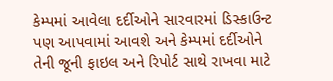કેમ્પમાં આવેલા દર્દીઓને સારવારમાં ડિસ્કાઉન્ટ પણ આપવામાં આવશે અને કેમ્પમાં દર્દીઓને તેની જૂની ફાઇલ અને રિપોર્ટ સાથે રાખવા માટે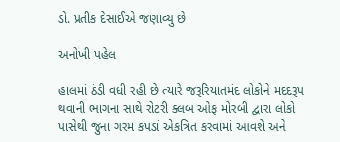ડો. પ્રતીક દેસાઈએ જણાવ્યુ છે

અનોખી પહેલ

હાલમાં ઠંડી વધી રહી છે ત્યારે જરૂરિયાતમંદ લોકોને મદદરૂપ થવાની ભાગના સાથે રોટરી ક્લબ ઓફ મોરબી દ્વારા લોકો પાસેથી જુના ગરમ કપડાં એકત્રિત કરવામાં આવશે અને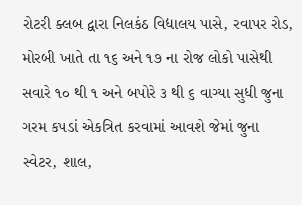રોટરી ક્લબ દ્વારા નિલકંઠ વિદ્યાલય પાસે, રવાપર રોડ, મોરબી ખાતે તા ૧૬ અને ૧૭ ના રોજ લોકો પાસેથી સવારે ૧૦ થી ૧ અને બપોરે ૩ થી ૬ વાગ્યા સુધી જુના ગરમ કપડાં એકત્રિત કરવામાં આવશે જેમાં જુના સ્વેટર, શાલ,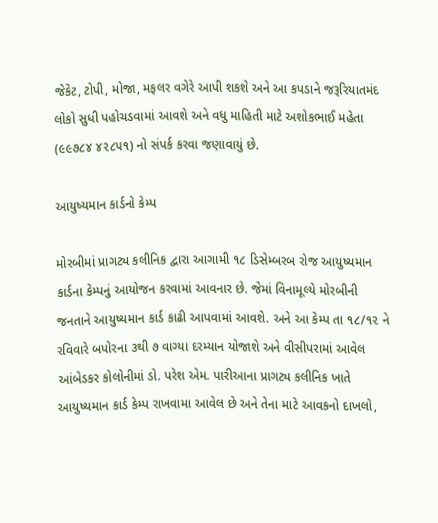જેકેટ, ટોપી, મોજા, મફલર વગેરે આપી શકશે અને આ કપડાને જરૂરિયાતમંદ લોકો સુધી પહોચડવામાં આવશે અને વધુ માહિતી માટે અશોકભાઈ મહેતા (૯૯૭૮૪ ૪૨૮૫૧) નો સંપર્ક કરવા જણાવાયું છે.

આયુષ્યમાન કાર્ડનો કેમ્પ

મોરબીમાં પ્રાગટ્ય કલીનિક દ્વારા આગામી ૧૮ ડિસેમ્બરબ રોજ આયુષ્યમાન કાર્ડના કેમ્પનું આયોજન કરવામાં આવનાર છે. જેમાં વિનામૂલ્યે મોરબીની જનતાને આયુષ્યમાન કાર્ડ કાઢી આપવામાં આવશે. અને આ કેમ્પ તા ૧૮/૧૨ ને રવિવારે બપોરના ૩થી ૭ વાગ્યા દરમ્યાન યોજાશે અને વીસીપરામાં આવેલ આંબેડકર કોલોનીમાં ડો. પરેશ એમ. પારીઆના પ્રાગટ્ય કલીનિક ખાતે આયુષ્યમાન કાર્ડ કેમ્પ રાખવામા આવેલ છે અને તેના માટે આવકનો દાખલો,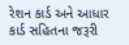રેશન કાર્ડ અને આધાર કાર્ડ સહિતના જરૂરી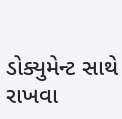ડોક્યુમેન્ટ સાથે રાખવા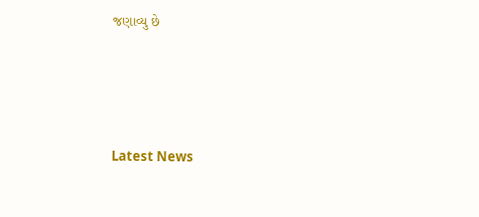જણાવ્યુ છે






Latest News